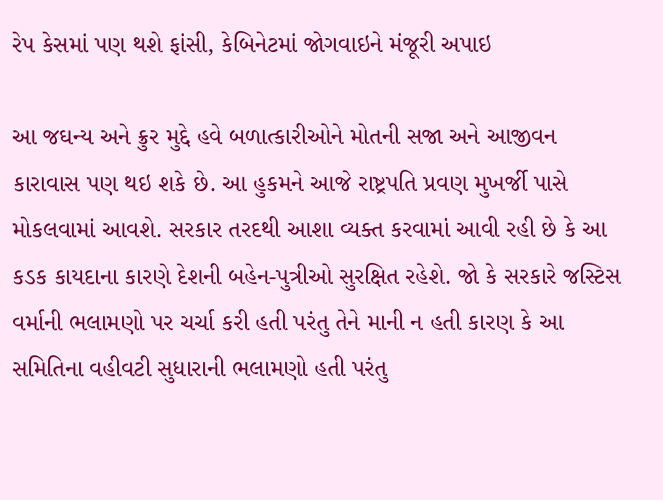રેપ કેસમાં પણ થશે ફાંસી, કેબિનેટમાં જોગવાઇને મંજૂરી અપાઇ

આ જઘન્ય અને ક્રુર મુદ્દે હવે બળાત્કારીઓને મોતની સજા અને આજીવન કારાવાસ પણ થઇ શકે છે. આ હુકમને આજે રાષ્ટ્રપતિ પ્રવણ મુખર્જી પાસે મોકલવામાં આવશે. સરકાર તરદથી આશા વ્યક્ત કરવામાં આવી રહી છે કે આ કડક કાયદાના કારણે દેશની બહેન-પુત્રીઓ સુરક્ષિત રહેશે. જો કે સરકારે જસ્ટિસ વર્માની ભલામણો પર ચર્ચા કરી હતી પરંતુ તેને માની ન હતી કારણ કે આ સમિતિના વહીવટી સુધારાની ભલામણો હતી પરંતુ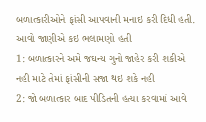બળાત્કારીઓને ફાંસી આપવાની મનાઇ કરી દિધી હતી.
આવો જાણીએ કઇ ભલામણો હતી
1: બળાત્કારને અમે જઘન્ય ગુનો જાહેર કરી શકીએ નહી માટે તેમાં ફાંસીની સજા થઇ શકે નહી
2: જો બળાત્કાર બાદ પીડિતની હત્યા કરવામાં આવે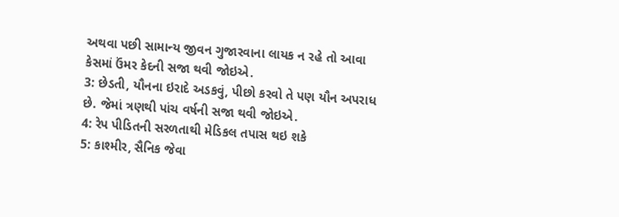અથવા પછી સામાન્ય જીવન ગુજારવાના લાયક ન રહે તો આવા કેસમાં ઉંમર કેદની સજા થવી જોઇએ.
3: છેડતી, યૌનના ઇરાદે અડકવું, પીછો કરવો તે પણ યૌન અપરાધ છે. જેમાં ત્રણથી પાંચ વર્ષની સજા થવી જોઇએ.
4: રેપ પીડિતની સરળતાથી મેડિકલ તપાસ થઇ શકે
5: કાશ્મીર, સૈનિક જેવા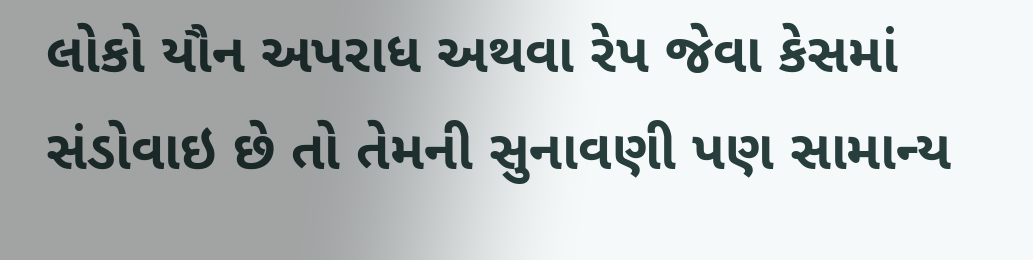લોકો યૌન અપરાધ અથવા રેપ જેવા કેસમાં સંડોવાઇ છે તો તેમની સુનાવણી પણ સામાન્ય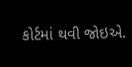કોર્ટમાં થવી જોઇએ.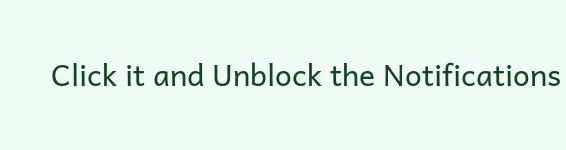Click it and Unblock the Notifications